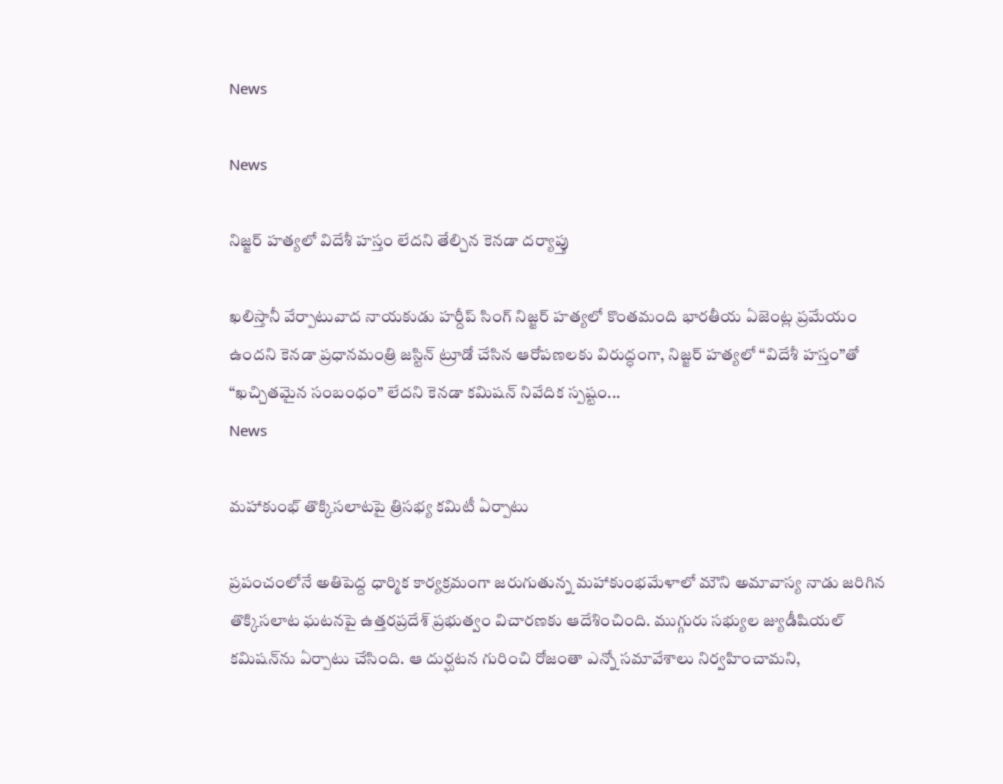News

News

నిజ్జర్‌ హత్యలో విదేశీ హస్తం లేదని తేల్చిన కెనడా దర్యాప్తు

ఖలిస్తానీ వేర్పాటువాద నాయకుడు హర్దీప్ సింగ్ నిజ్జర్ హత్యలో కొంతమంది భారతీయ ఏజెంట్ల ప్రమేయం ఉందని కెనడా ప్రధానమంత్రి జస్టిన్ ట్రూడో చేసిన ఆరోపణలకు విరుద్ధంగా, నిజ్జర్ హత్యలో “విదేశీ హస్తం”తో “ఖచ్చితమైన సంబంధం” లేదని కెనడా కమిషన్ నివేదిక స్పష్టం...
News

మహాకుంభ్ తొక్కిసలాటపై త్రిసభ్య కమిటీ ఏర్పాటు

ప్రపంచంలోనే అతిపెద్ద ధార్మిక కార్యక్రమంగా జరుగుతున్న మహాకుంభమేళాలో మౌని అమావాస్య నాడు జరిగిన తొక్కిసలాట ఘటనపై ఉత్తరప్రదేశ్ ప్రభుత్వం విచారణకు ఆదేశించింది. ముగ్గురు సభ్యుల జ్యుడీషియల్ కమిషన్‌ను ఏర్పాటు చేసింది. ఆ దుర్ఘటన గురించి రోజంతా ఎన్నో సమావేశాలు నిర్వహించామని,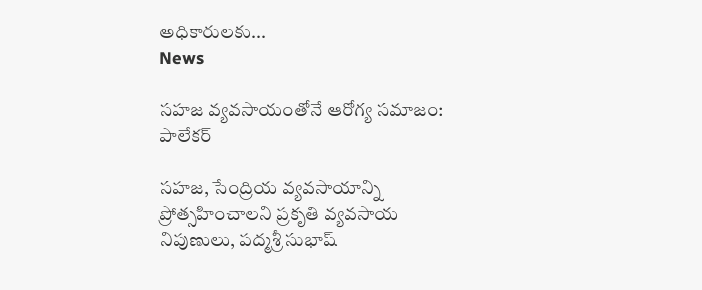అధికారులకు...
News

సహజ వ్యవసాయంతోనే ఆరోగ్య సమాజం: పాలేకర్‌

సహజ, సేంద్రియ వ్యవసాయాన్ని ప్రోత్సహించాలని ప్రకృతి వ్యవసాయ నిపుణులు, పద్మశ్రీ సుభాష్‌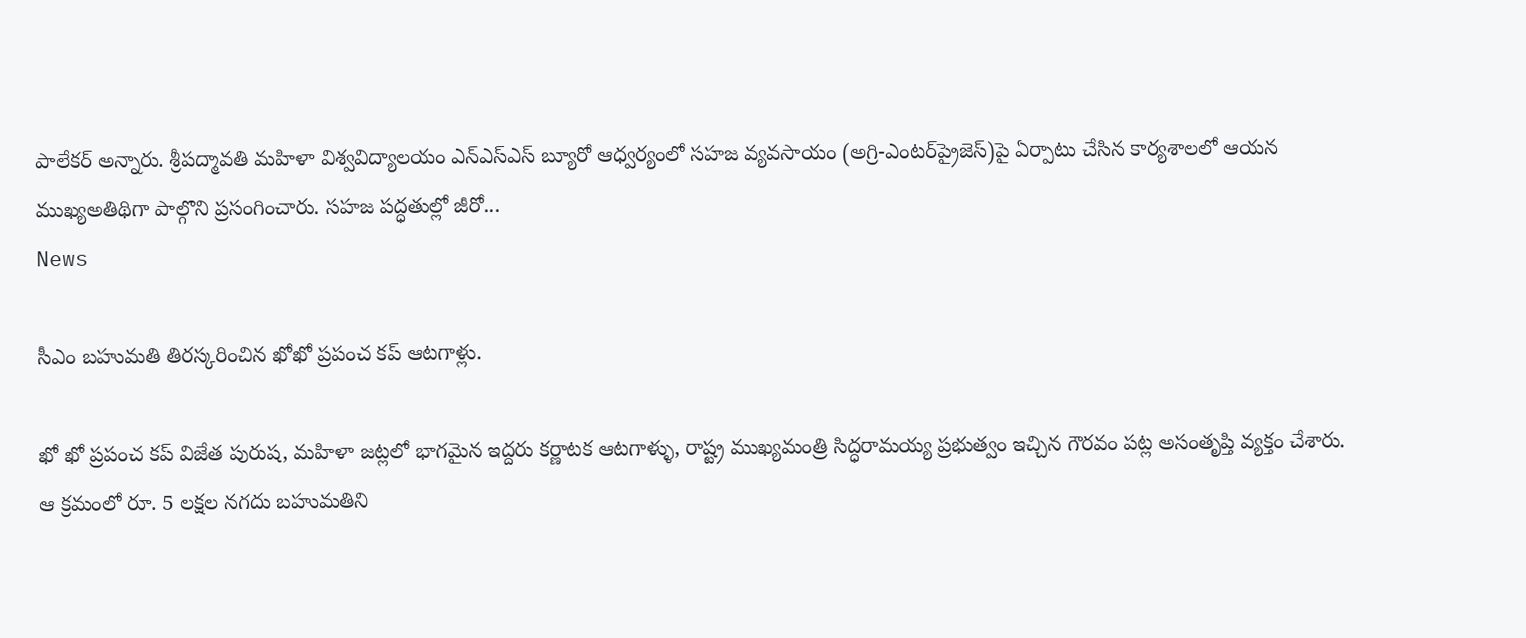పాలేకర్‌ అన్నారు. శ్రీపద్మావతి మహిళా విశ్వవిద్యాలయం ఎన్‌ఎస్‌ఎస్‌ బ్యూరో ఆధ్వర్యంలో సహజ వ్యవసాయం (అగ్రి-ఎంటర్‌ప్రైజెస్‌)పై ఏర్పాటు చేసిన కార్యశాలలో ఆయన ముఖ్యఅతిథిగా పాల్గొని ప్రసంగించారు. సహజ పద్ధతుల్లో జీరో...
News

సీఎం బహుమతి తిరస్కరించిన ఖోఖో ప్రపంచ కప్ ఆటగాళ్లు.

ఖో ఖో ప్రపంచ కప్ విజేత పురుష, మహిళా జట్లలో భాగమైన ఇద్దరు కర్ణాటక ఆటగాళ్ళు, రాష్ట్ర ముఖ్యమంత్రి సిద్ధరామయ్య ప్రభుత్వం ఇచ్చిన గౌరవం పట్ల అసంతృప్తి వ్యక్తం చేశారు. ఆ క్రమంలో రూ. 5 లక్షల నగదు బహుమతిని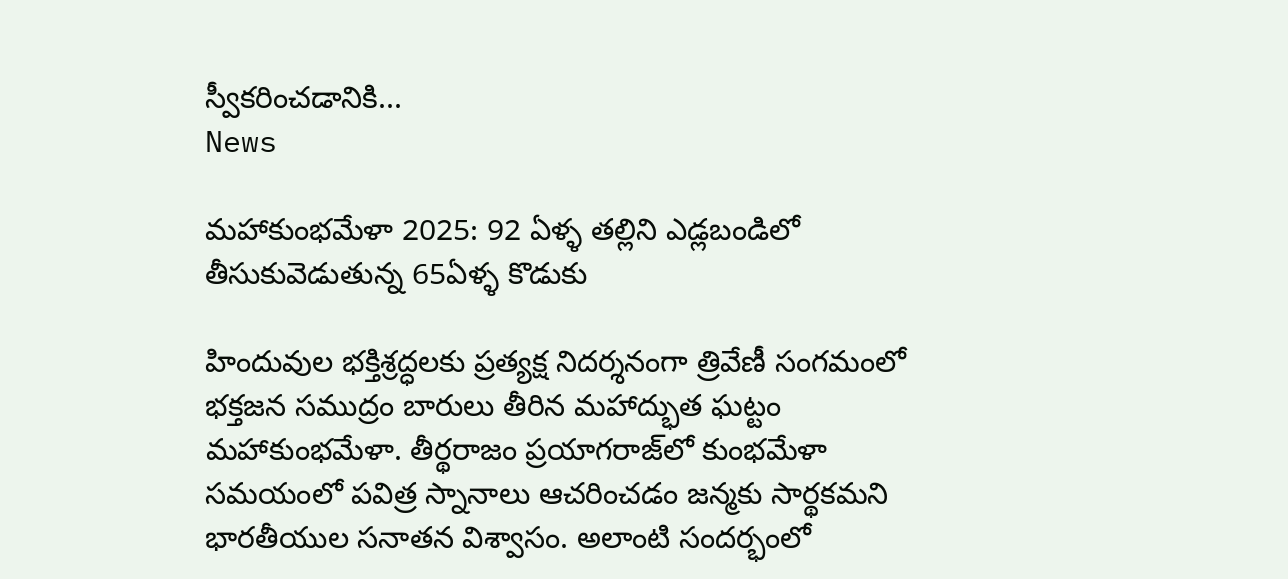స్వీకరించడానికి...
News

మహాకుంభమేళా 2025: 92 ఏళ్ళ తల్లిని ఎడ్లబండిలో తీసుకువెడుతున్న 65ఏళ్ళ కొడుకు

హిందువుల భక్తిశ్రద్ధలకు ప్రత్యక్ష నిదర్శనంగా త్రివేణీ సంగమంలో భక్తజన సముద్రం బారులు తీరిన మహాద్భుత ఘట్టం మహాకుంభమేళా. తీర్థరాజం ప్రయాగరాజ్‌లో కుంభమేళా సమయంలో పవిత్ర స్నానాలు ఆచరించడం జన్మకు సార్థకమని భారతీయుల సనాతన విశ్వాసం. అలాంటి సందర్భంలో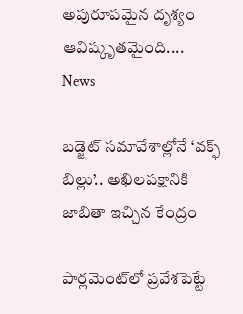అపురూపమైన దృశ్యం ఆవిష్కృతమైంది....
News

బడ్జెట్‌ సమావేశాల్లోనే ‘వక్ఫ్‌ బిల్లు’.. అఖిలపక్షానికి జాబితా ఇచ్చిన కేంద్రం

పార్లమెంట్‌లో ప్రవేశపెట్టే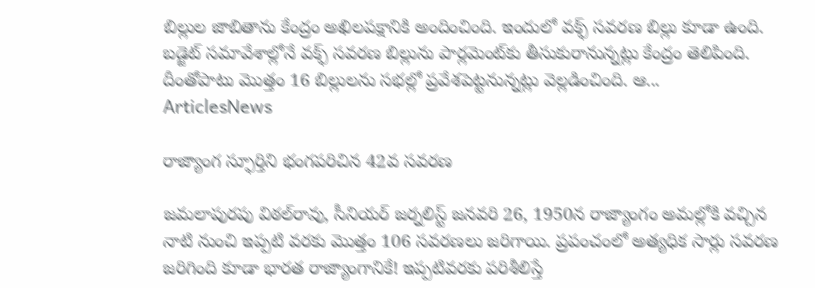బిల్లుల జాబితాను కేంద్రం అఖిలపక్షానికి అందించింది. ఇందులో వక్ఫ్‌ సవరణ బిల్లు కూడా ఉంది. బడ్జెట్‌ సమావేశాల్లోనే వక్ఫ్‌ సవరణ బిల్లును పార్లమెంట్‌కు తీసుకురానున్నట్లు కేంద్రం తెలిపింది. దీంతోపాటు మొత్తం 16 బిల్లులను సభల్లో ప్రవేశపెట్టనున్నట్లు వెల్లడించింది. ఆ...
ArticlesNews

రాజ్యాంగ స్ఫూర్తిని భంగపరిచిన 42వ సవరణ

జమలాపురపు విఠల్‌రావు, సీనియర్‌ జర్నలిస్ట్‌ జనవరి 26, 1950న రాజ్యాంగం అమల్లోకి వచ్చిన నాటి నుంచి ఇప్పటి వరకు మొత్తం 106 సవరణలు జరిగాయి. ప్రపంచంలో అత్యధిక సార్లు సవరణ జరిగింది కూడా భారత రాజ్యాంగానికే! ఇప్పటివరకు పరిశీలిస్తే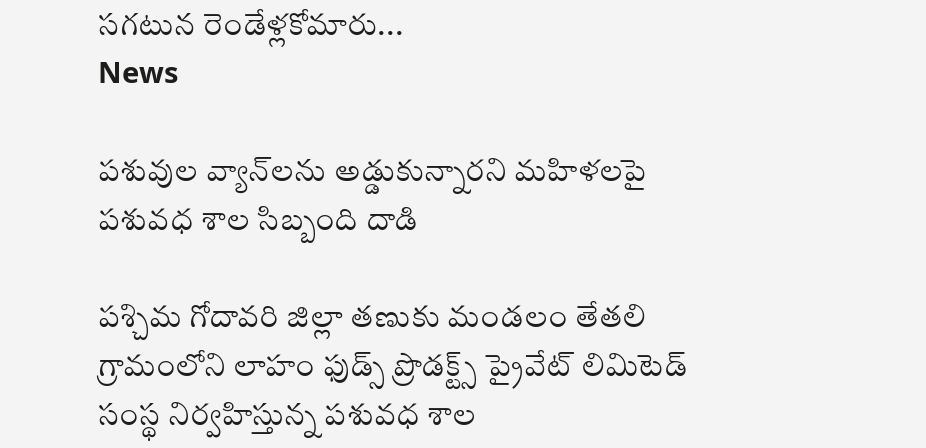సగటున రెండేళ్లకోమారు...
News

పశువుల వ్యాన్‌లను అడ్డుకున్నారని మహిళలపై పశువధ శాల సిబ్బంది దాడి

పశ్చిమ గోదావరి జిల్లా తణుకు మండలం తేతలి గ్రామంలోని లాహం ఫుడ్స్‌ ప్రొడక్ట్స్‌ ప్రైవేట్‌ లిమిటెడ్‌ సంస్థ నిర్వహిస్తున్న పశువధ శాల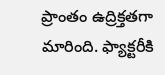ప్రాంతం ఉద్రిక్తతగా మారింది. ఫ్యాక్టరీకి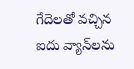గేదెలతో వచ్చిన ఐదు వ్యాన్‌లను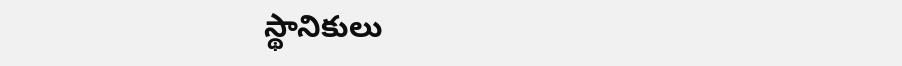స్థానికులు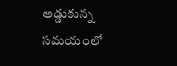అడ్డుకున్న సమయంలో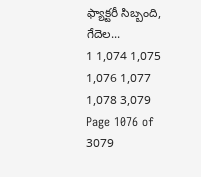ఫ్యాక్టరీ సిబ్బంది, గేదెల...
1 1,074 1,075 1,076 1,077 1,078 3,079
Page 1076 of 3079